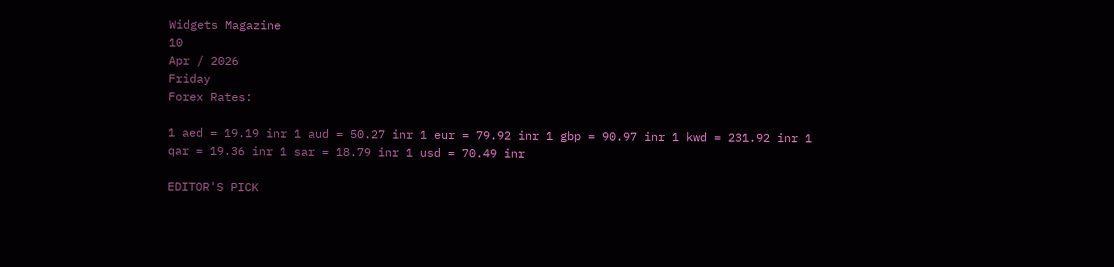Widgets Magazine
10
Apr / 2026
Friday
Forex Rates:

1 aed = 19.19 inr 1 aud = 50.27 inr 1 eur = 79.92 inr 1 gbp = 90.97 inr 1 kwd = 231.92 inr 1 qar = 19.36 inr 1 sar = 18.79 inr 1 usd = 70.49 inr

EDITOR'S PICK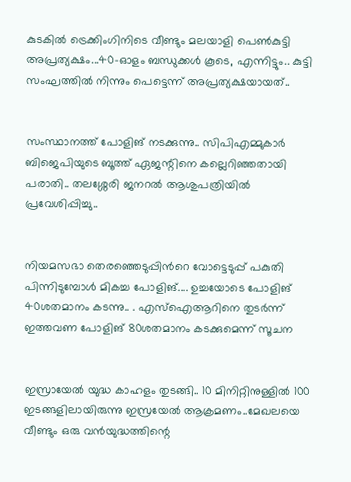കുടകിൽ ട്രെക്കിംഗിനിടെ വീണ്ടും മലയാളി പെൺകുട്ടി അപ്രത്യക്ഷം...40-ഓളം ബന്ധുക്കൾ കൂടെ, എന്നിട്ടും.. കുട്ടി സംഘത്തില്‍ നിന്നും പെട്ടെന്ന് അപ്രത്യക്ഷയായത്..


സംസ്ഥാനത്ത് പോളിങ് നടക്കുന്നു.. സിപിഎമ്മുകാർ ബിജെപിയുടെ ബൂത്ത് ഏജന്റിനെ കല്ലെറിഞ്ഞതായി പരാതി.. തലശ്ശേരി ജനറൽ ആശുപത്രിയിൽ പ്രവേശിപ്പിച്ചു..


നിയമസഭാ തെരഞ്ഞെടുപ്പിന്‍റെ വോട്ടെടുപ്പ് പകുതി പിന്നിടുമ്പോള്‍ മികച്ച പോളിങ്.... ഉച്ചയോടെ പോളിങ് 40ശതമാനം കടന്നു.. . എസ്ഐആറിനെ തുടര്‍ന്ന് ഇത്തവണ പോളിങ് 80ശതമാനം കടക്കുമെന്ന് സൂചന


ഇസ്രായേൽ യുദ്ധ കാഹളം തുടങ്ങി.. 10 മിനിറ്റിനുള്ളില്‍ 100 ഇടങ്ങളിലായിരുന്നു ഇസ്രയേല്‍ ആക്രമണം..മേഖലയെ വീണ്ടും ഒരു വന്‍യുദ്ധത്തിന്റെ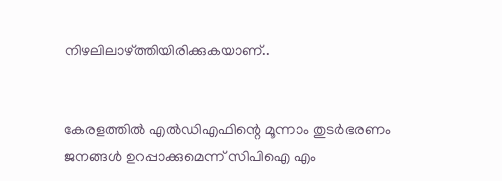നിഴലിലാഴ്ത്തിയിരിക്കുകയാണ്..


കേരളത്തിൽ എൽഡിഎഫിന്റെ മൂന്നാം തുടർഭരണം ജനങ്ങൾ ഉറപ്പാക്കുമെന്ന് സിപിഐ എം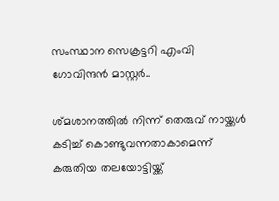സംസ്ഥാന സെക്രട്ടറി എംവി ഗോവിന്ദൻ മാസ്റ്റർ..

ശ്‌മശാനത്തിൽ നിന്ന് തെരുവ് നായ്ക്കള്‍ കടിച്ച് കൊണ്ടുവന്നതാകാമെന്ന് കരുതിയ തലയോട്ടിയ്ക്ക്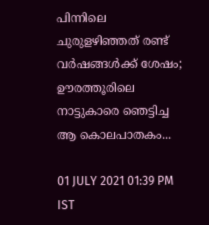പിന്നിലെ ചുരുളഴിഞ്ഞത് രണ്ട് വർഷങ്ങൾക്ക്‌ ശേഷം; ഊരത്തൂരിലെ നാട്ടുകാരെ ഞെട്ടിച്ച ആ കൊലപാതകം...

01 JULY 2021 01:39 PM IST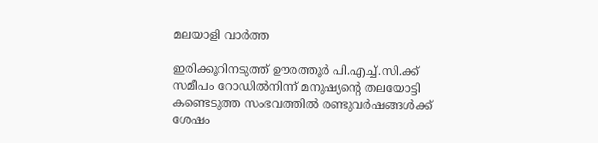മലയാളി വാര്‍ത്ത

ഇരിക്കൂറിനടുത്ത് ഊരത്തൂര്‍ പി.എച്ച്.സി.ക്ക് സമീപം റോഡില്‍നിന്ന് മനുഷ്യന്റെ തലയോട്ടി കണ്ടെടുത്ത സംഭവത്തിൽ രണ്ടുവർഷങ്ങൾക്ക് ശേഷം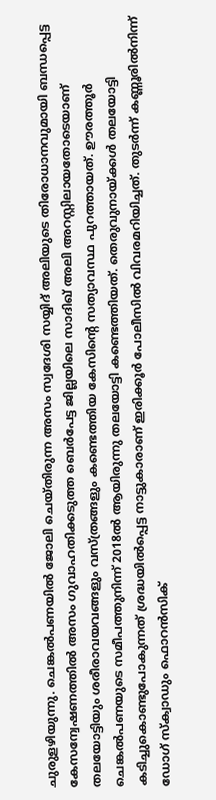ചുരുളഴിയുന്നു. ചെങ്കല്‍പണയില്‍ ജോലി ചെയ്തിരുന്ന അസം സ്വദേശി സയ്യിദ് അലിയുടെ തിരോധാനവുമായി ബന്ധപ്പെട്ട കേസന്വേഷണത്തില്‍ അസം ഗുവാഹതിക്കടുത്ത ബെര്‍പേട്ട ജില്ലയിലെ സാദിഖ് അലി അറസ്റ്റിലായതോടെയാണ് തലയോട്ടിയും ശരീരാവയവങ്ങളും വസ്ത്രങ്ങളും കണ്ടെത്തിയ കേസിന്റെ സത്യാവസ്ഥ പുറത്തായത്. ഊരത്തൂര്‍ ചെങ്കല്‍പണയുടെ സമീപത്തുനിന്ന് 2018ൽ ആയിരുന്നു തലയോട്ടി കണ്ടെത്തിയത്. തെരുവുനായ്ക്കള്‍ തലയോട്ടി കടിച്ചുകൊണ്ടുപോകുന്നത് ശ്രദ്ധയില്‍പ്പെട്ട നാട്ടുകാരാണ് ഇരിക്കൂര്‍ പോലീസില്‍ വിവരമറിയിച്ചത്. തുടര്‍ന്ന് കണ്ണൂരില്‍നിന്ന് ഡോഗ് സ്‌ക്വാഡും ഫൊറന്‍സിക്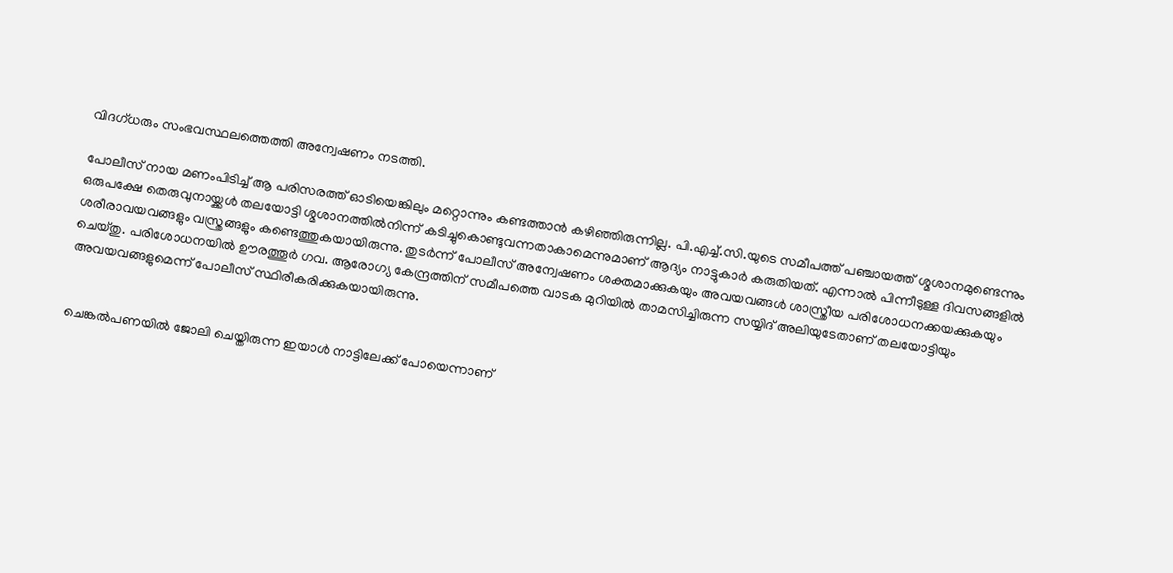വിദഗ്ധരും സംഭവസ്ഥലത്തെത്തി അന്വേഷണം നടത്തി.

പോലീസ്‌ നായ മണംപിടിച്ച് ആ പരിസരത്ത് ഓടിയെങ്കിലും മറ്റൊന്നും കണ്ടത്താൻ കഴിഞ്ഞിരുന്നില്ല. പി.എച്ച്.സി.യുടെ സമീപത്ത് പഞ്ചായത്ത് ശ്മശാനമുണ്ടെന്നും ഒരുപക്ഷേ തെരുവുനായ്ക്കള്‍ തലയോട്ടി ശ്മശാനത്തില്‍നിന്ന് കടിച്ചുകൊണ്ടുവന്നതാകാമെന്നുമാണ് ആദ്യം നാട്ടുകാര്‍ കരുതിയത്. എന്നാല്‍ പിന്നീടുള്ള ദിവസങ്ങളിൽ ശരീരാവയവങ്ങളും വസ്ത്രങ്ങളും കണ്ടെത്തുകയായിരുന്നു. തുടർന്ന് പോലീസ് അന്വേഷണം ശക്തമാക്കുകയും അവയവങ്ങള്‍ ശാസ്ത്രീയ പരിശോധനക്കയക്കുകയും ചെയ്തു. പരിശോധനയില്‍ ഊരത്തൂര്‍ ഗവ. ആരോഗ്യ കേന്ദ്രത്തിന് സമീപത്തെ വാടക മുറിയില്‍ താമസിച്ചിരുന്ന സയ്യിദ് അലിയുടേതാണ് തലയോട്ടിയും അവയവങ്ങളുമെന്ന് പോലീസ് സ്ഥിരീകരിക്കുകയായിരുന്നു.


ചെങ്കല്‍പണയില്‍ ജോലി ചെയ്തിരുന്ന ഇയാള്‍ നാട്ടിലേക്ക് പോയെന്നാണ്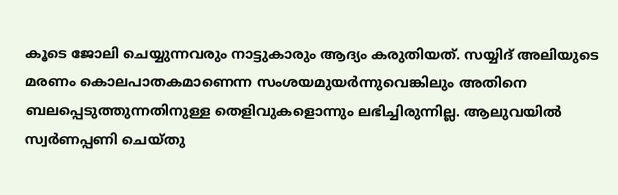കൂടെ ജോലി ചെയ്യുന്നവരും നാട്ടുകാരും ആദ്യം കരുതിയത്. സയ്യിദ് അലിയുടെ മരണം കൊലപാതകമാണെന്ന സംശയമുയര്‍ന്നുവെങ്കിലും അതിനെ ബലപ്പെടുത്തുന്നതിനുള്ള തെളിവുകളൊന്നും ലഭിച്ചിരുന്നില്ല. ആലുവയില്‍ സ്വര്‍ണപ്പണി ചെയ്തു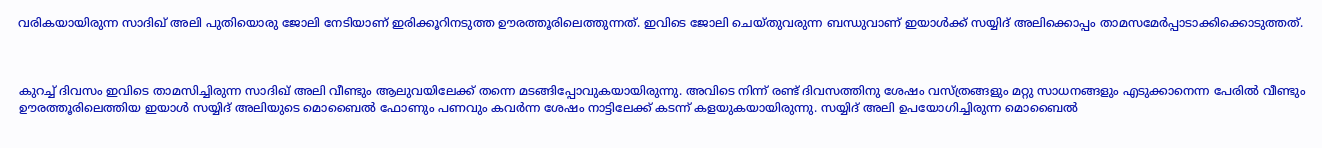വരികയായിരുന്ന സാദിഖ് അലി പുതിയൊരു ജോലി നേടിയാണ് ഇരിക്കൂറിനടുത്ത ഊരത്തൂരിലെത്തുന്നത്. ഇവിടെ ജോലി ചെയ്തുവരുന്ന ബന്ധുവാണ് ഇയാള്‍ക്ക് സയ്യിദ് അലിക്കൊപ്പം താമസമേര്‍പ്പാടാക്കിക്കൊടുത്തത്.



കുറച്ച് ദിവസം ഇവിടെ താമസിച്ചിരുന്ന സാദിഖ് അലി വീണ്ടും ആലുവയിലേക്ക് തന്നെ മടങ്ങിപ്പോവുകയായിരുന്നു. അവിടെ നിന്ന് രണ്ട് ദിവസത്തിനു ശേഷം വസ്ത്രങ്ങളും മറ്റു സാധനങ്ങളും എടുക്കാനെന്ന പേരില്‍ വീണ്ടും ഊരത്തൂരിലെത്തിയ ഇയാള്‍ സയ്യിദ് അലിയുടെ മൊബൈല്‍ ഫോണും പണവും കവര്‍ന്ന ശേഷം നാട്ടിലേക്ക് കടന്ന് കളയുകയായിരുന്നു. സയ്യിദ് അലി ഉപയോഗിച്ചിരുന്ന മൊബൈല്‍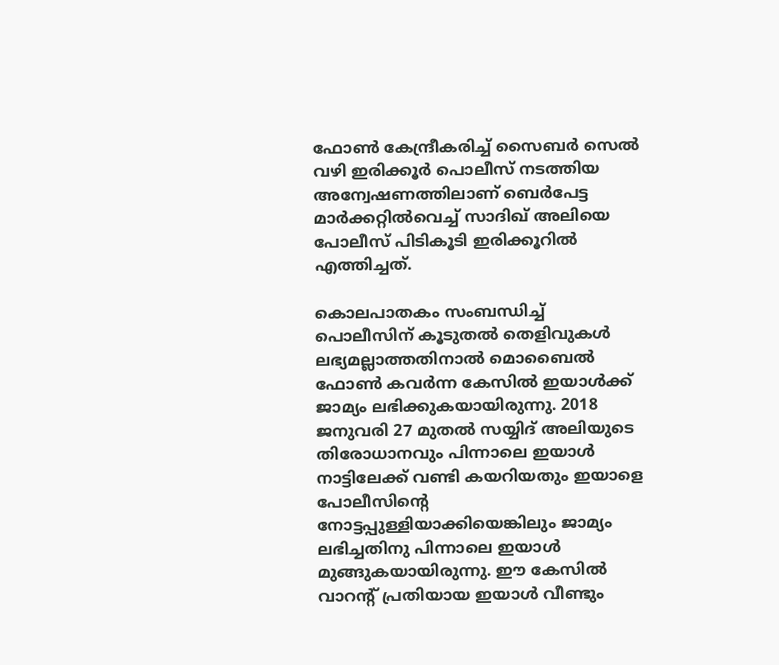ഫോണ്‍ കേന്ദ്രീകരിച്ച്‌ സൈബര്‍ സെല്‍ വഴി ഇരിക്കൂര്‍ പൊലീസ് നടത്തിയ അന്വേഷണത്തിലാണ് ബെര്‍പേട്ട മാര്‍ക്കറ്റില്‍വെച്ച്‌ സാദിഖ് അലിയെ പോലീസ് പിടികൂടി ഇരിക്കൂറിൽ എത്തിച്ചത്.

കൊലപാതകം സംബന്ധിച്ച്‌ പൊലീസിന് കൂടുതല്‍ തെളിവുകള്‍ ലഭ്യമല്ലാത്തതിനാല്‍ മൊബൈല്‍ ഫോണ്‍ കവര്‍ന്ന കേസില്‍ ഇയാള്‍ക്ക് ജാമ്യം ലഭിക്കുകയായിരുന്നു. 2018 ജനുവരി 27 മുതല്‍ സയ്യിദ് അലിയുടെ തിരോധാനവും പിന്നാലെ ഇയാൾ നാട്ടിലേക്ക് വണ്ടി കയറിയതും ഇയാളെ പോലീസിന്റെ നോട്ടപ്പുള്ളിയാക്കിയെങ്കിലും ജാമ്യം ലഭിച്ചതിനു പിന്നാലെ ഇയാൾ മുങ്ങുകയായിരുന്നു. ഈ കേസിൽ വാറന്‍റ് പ്രതിയായ ഇയാൾ വീണ്ടും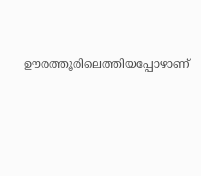ഊരത്തൂരിലെത്തിയപ്പോഴാണ്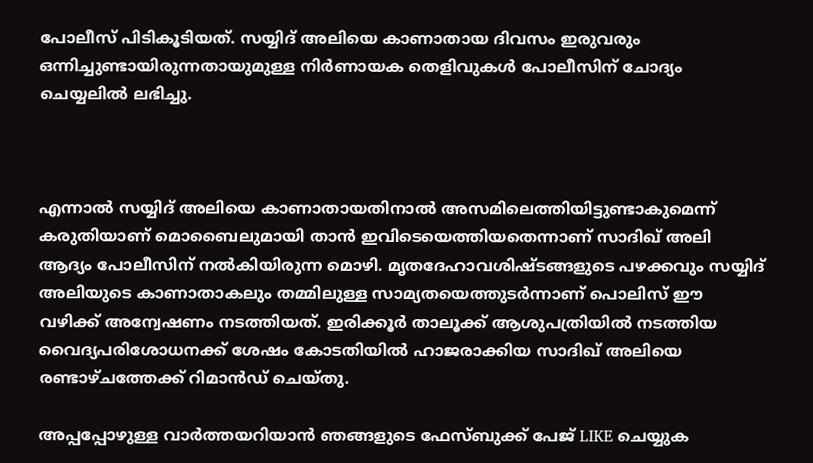പോലീസ് പിടികൂടിയത്. സയ്യിദ് അലിയെ കാണാതായ ദിവസം ഇരുവരും ഒന്നിച്ചുണ്ടായിരുന്നതായുമുള്ള നിര്‍ണായക തെളിവുകള്‍ പോലീസിന് ചോദ്യം ചെയ്യലിൽ ലഭിച്ചു.



എന്നാല്‍ സയ്യിദ് അലിയെ കാണാതായതിനാല്‍ അസമിലെത്തിയിട്ടുണ്ടാകുമെന്ന് കരുതിയാണ് മൊബൈലുമായി താന്‍ ഇവിടെയെത്തിയതെന്നാണ് സാദിഖ് അലി ആദ്യം പോലീസിന് നൽകിയിരുന്ന മൊഴി. മൃതദേഹാവശിഷ്ടങ്ങളുടെ പഴക്കവും സയ്യിദ് അലിയുടെ കാണാതാകലും തമ്മിലുള്ള സാമ്യതയെത്തുടര്‍ന്നാണ് പൊലിസ് ഈ വഴിക്ക് അന്വേഷണം നടത്തിയത്. ഇരിക്കൂര്‍ താലൂക്ക് ആശുപത്രിയില്‍ നടത്തിയ വൈദ്യപരിശോധനക്ക് ശേഷം കോടതിയില്‍ ഹാജരാക്കിയ സാദിഖ് അലിയെ രണ്ടാഴ്ചത്തേക്ക് റിമാന്‍ഡ് ചെയ്തു.

അപ്പപ്പോഴുള്ള വാര്‍ത്തയറിയാന്‍ ഞങ്ങളുടെ ഫേസ്‌ബുക്ക്‌ പേജ് LIKE ചെയ്യുക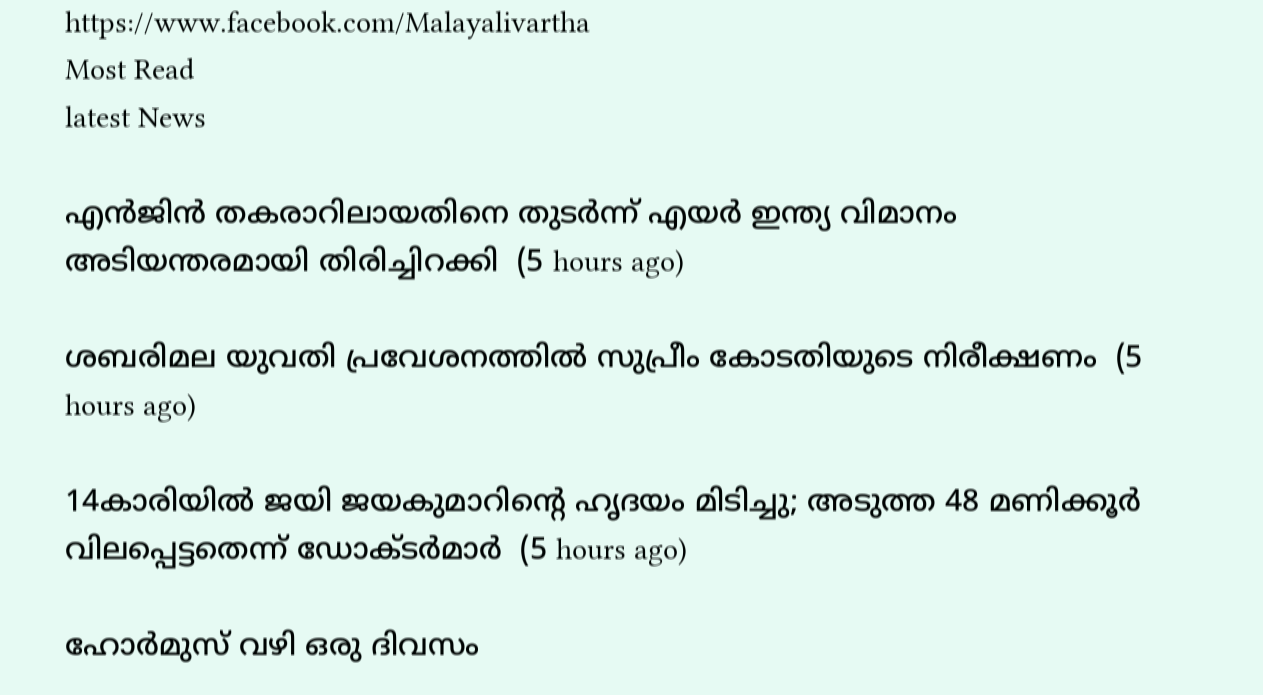https://www.facebook.com/Malayalivartha
Most Read
latest News

എന്‍ജിന്‍ തകരാറിലായതിനെ തുടര്‍ന്ന് എയര്‍ ഇന്ത്യ വിമാനം അടിയന്തരമായി തിരിച്ചിറക്കി  (5 hours ago)

ശബരിമല യുവതി പ്രവേശനത്തില്‍ സുപ്രീം കോടതിയുടെ നിരീക്ഷണം  (5 hours ago)

14കാരിയില്‍ ജയി ജയകുമാറിന്റെ ഹൃദയം മിടിച്ചു; അടുത്ത 48 മണിക്കൂര്‍ വിലപ്പെട്ടതെന്ന് ഡോക്ടര്‍മാര്‍  (5 hours ago)

ഹോര്‍മുസ് വഴി ഒരു ദിവസം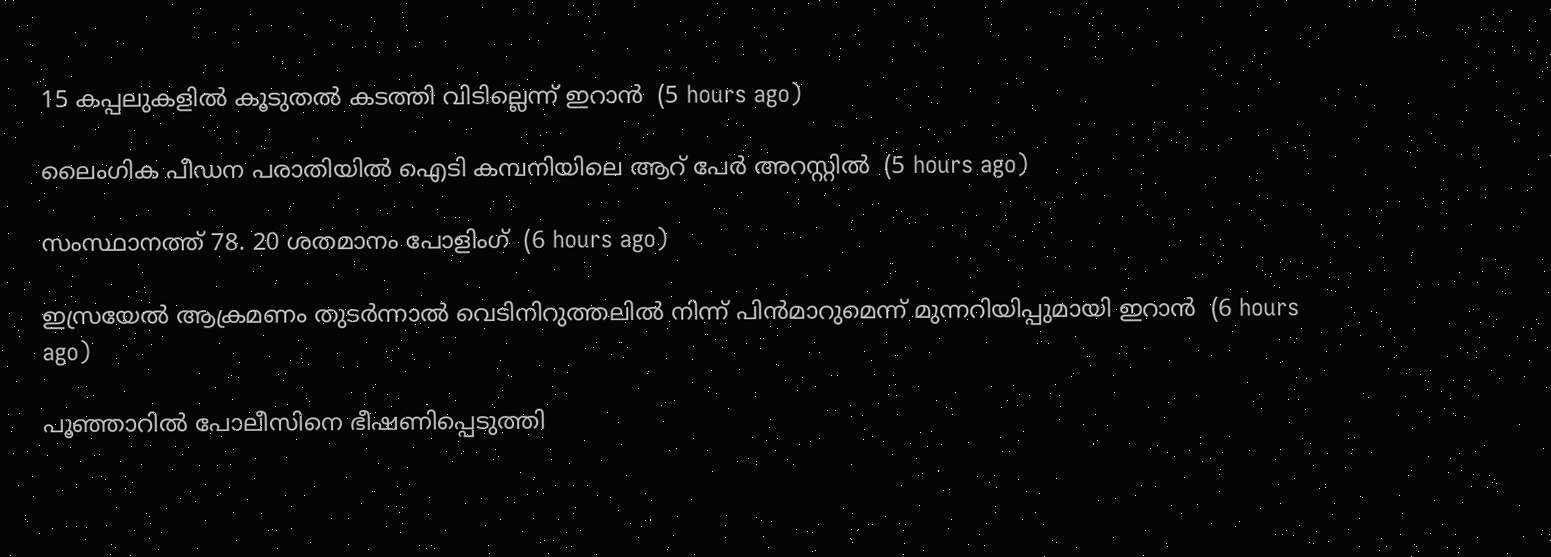15 കപ്പലുകളില്‍ കൂടുതല്‍ കടത്തി വിടില്ലെന്ന് ഇറാന്‍  (5 hours ago)

ലൈംഗിക പീഡന പരാതിയില്‍ ഐടി കമ്പനിയിലെ ആറ് പേര്‍ അറസ്റ്റില്‍  (5 hours ago)

സംസ്ഥാനത്ത് 78. 20 ശതമാനം പോളിംഗ്  (6 hours ago)

ഇസ്രയേല്‍ ആക്രമണം തുടര്‍ന്നാല്‍ വെടിനിറുത്തലില്‍ നിന്ന് പിന്‍മാറുമെന്ന് മുന്നറിയിപ്പുമായി ഇറാന്‍  (6 hours ago)

പൂഞ്ഞാറില്‍ പോലീസിനെ ഭീഷണിപ്പെടുത്തി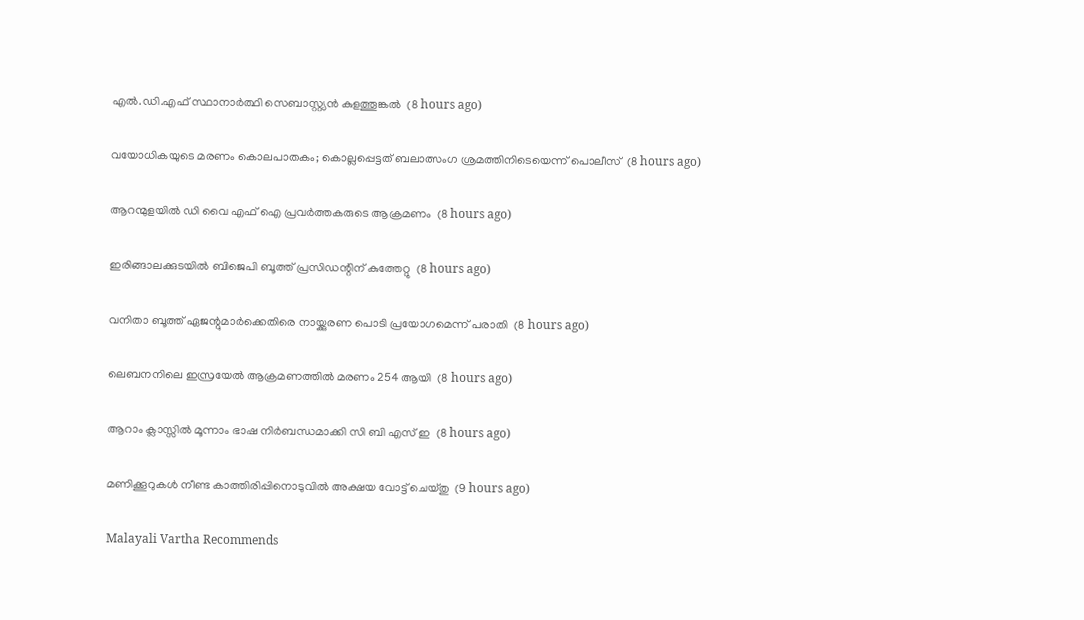എല്‍.ഡി.എഫ് സ്ഥാനാര്‍ത്ഥി സെബാസ്റ്റ്യന്‍ കുളത്തൂങ്കല്‍  (8 hours ago)

വയോധികയുടെ മരണം കൊലപാതകം; കൊല്ലപ്പെട്ടത് ബലാത്സംഗ ശ്രമത്തിനിടെയെന്ന് പൊലീസ്  (8 hours ago)

ആറന്മുളയില്‍ ഡി വൈ എഫ് ഐ പ്രവര്‍ത്തകരുടെ ആക്രമണം  (8 hours ago)

ഇരിങ്ങാലക്കുടയില്‍ ബിജെപി ബൂത്ത് പ്രസിഡന്റിന് കുത്തേറ്റു  (8 hours ago)

വനിതാ ബൂത്ത് ഏജന്റുമാര്‍ക്കെതിരെ നായ്ക്കുരണ പൊടി പ്രയോഗമെന്ന് പരാതി  (8 hours ago)

ലെബനനിലെ ഇസ്രയേല്‍ ആക്രമണത്തില്‍ മരണം 254 ആയി  (8 hours ago)

ആറാം ക്ലാസ്സില്‍ മൂന്നാം ഭാഷ നിര്‍ബന്ധമാക്കി സി ബി എസ് ഇ  (8 hours ago)

മണിക്കൂറുകള്‍ നീണ്ട കാത്തിരിപ്പിനൊടുവില്‍ അക്ഷയ വോട്ട് ചെയ്തു  (9 hours ago)

Malayali Vartha Recommends